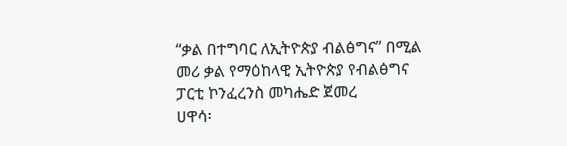“ቃል በተግባር ለኢትዮጵያ ብልፅግና” በሚል መሪ ቃል የማዕከላዊ ኢትዮጵያ የብልፅግና ፓርቲ ኮንፈረንስ መካሔድ ጀመረ
ሀዋሳ፡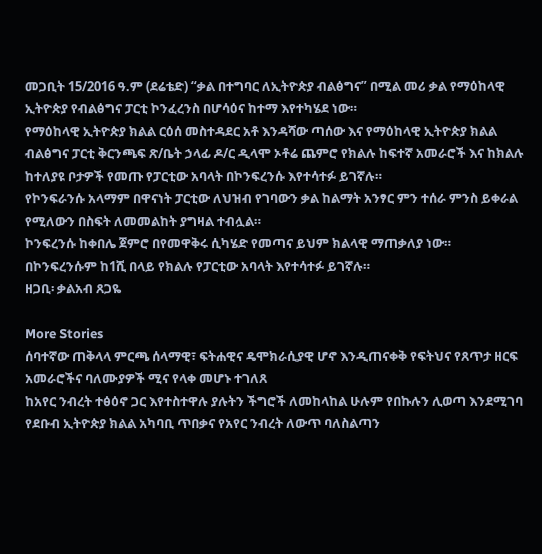መጋቢት 15/2016 ዓ.ም (ደሬቴድ) “ቃል በተግባር ለኢትዮጵያ ብልፅግና” በሚል መሪ ቃል የማዕከላዊ ኢትዮጵያ የብልፅግና ፓርቲ ኮንፈረንስ በሆሳዕና ከተማ እየተካሄደ ነው።
የማዕከላዊ ኢትዮጵያ ክልል ርዕሰ መስተዳደር አቶ እንዳሻው ጣሰው እና የማዕከላዊ ኢትዮጵያ ክልል ብልፅግና ፓርቲ ቅርንጫፍ ጽ/ቤት ኃላፊ ዶ/ር ዲላሞ ኦቶሬ ጨምሮ የክልሉ ከፍተኛ አመራሮች እና ከክልሉ ከተለያዩ ቦታዎች የመጡ የፓርቲው አባላት በኮንፍረንሱ እየተሳተፉ ይገኛሉ።
የኮንፍራንሱ አላማም በዋናነት ፓርቲው ለህዝብ የገባውን ቃል ከልማት አንፃር ምን ተሰራ ምንስ ይቀራል የሚለውን በስፍት ለመመልከት ያግዛል ተብሏል።
ኮንፍረንሱ ከቀበሌ ጀምሮ በየመዋቅሩ ሲካሄድ የመጣና ይህም ክልላዊ ማጠቃለያ ነው።
በኮንፍረንሱም ከ1ሺ በላይ የክልሉ የፓርቲው አባላት እየተሳተፉ ይገኛሉ።
ዘጋቢ፡ ቃልአብ ጸጋዬ

More Stories
ሰባተኛው ጠቅላላ ምርጫ ሰላማዊ፣ ፍትሐዊና ዴሞክራሲያዊ ሆኖ እንዲጠናቀቅ የፍትህና የጸጥታ ዘርፍ አመራሮችና ባለሙያዎች ሚና የላቀ መሆኑ ተገለጸ
ከአየር ንብረት ተፅዕኖ ጋር እየተስተዋሉ ያሉትን ችግሮች ለመከላከል ሁሉም የበኩሉን ሊወጣ እንደሚገባ የደቡብ ኢትዮጵያ ክልል አካባቢ ጥበቃና የአየር ንብረት ለውጥ ባለስልጣን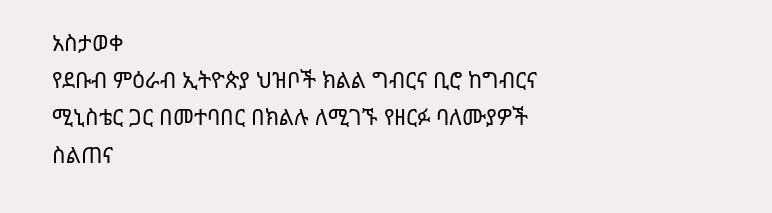አስታወቀ
የደቡብ ምዕራብ ኢትዮጵያ ህዝቦች ክልል ግብርና ቢሮ ከግብርና ሚኒስቴር ጋር በመተባበር በክልሉ ለሚገኙ የዘርፉ ባለሙያዎች ስልጠና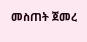መስጠት ጀመረ